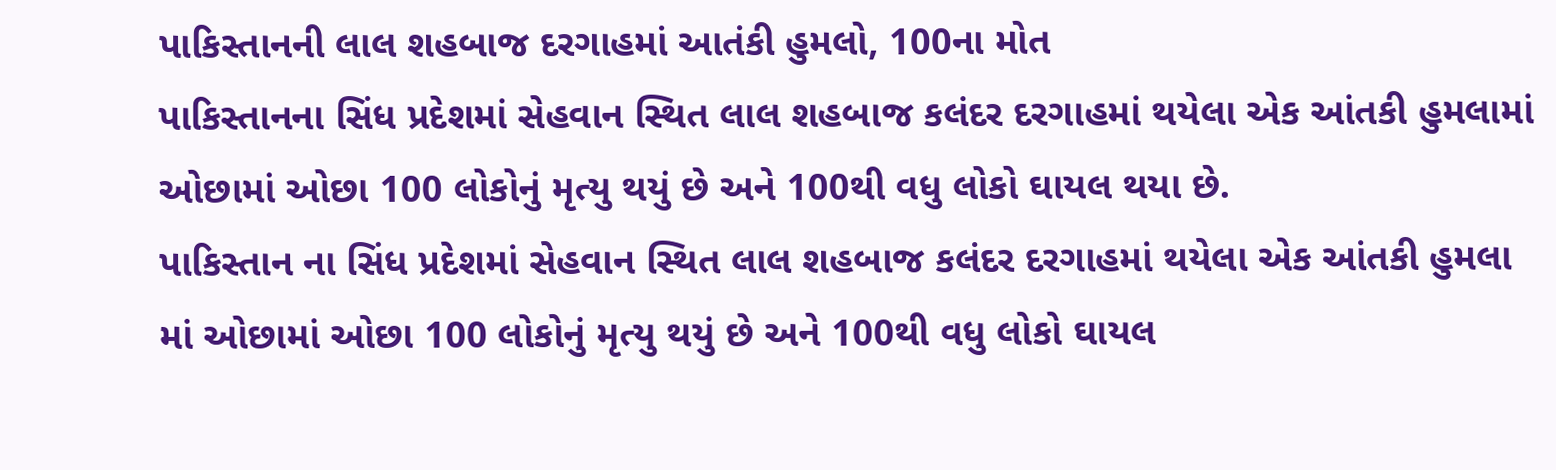પાકિસ્તાનની લાલ શહબાજ દરગાહમાં આતંકી હુમલો, 100ના મોત
પાકિસ્તાનના સિંધ પ્રદેશમાં સેહવાન સ્થિત લાલ શહબાજ કલંદર દરગાહમાં થયેલા એક આંતકી હુમલામાં ઓછામાં ઓછા 100 લોકોનું મૃત્યુ થયું છે અને 100થી વધુ લોકો ઘાયલ થયા છે.
પાકિસ્તાન ના સિંધ પ્રદેશમાં સેહવાન સ્થિત લાલ શહબાજ કલંદર દરગાહમાં થયેલા એક આંતકી હુમલા માં ઓછામાં ઓછા 100 લોકોનું મૃત્યુ થયું છે અને 100થી વધુ લોકો ઘાયલ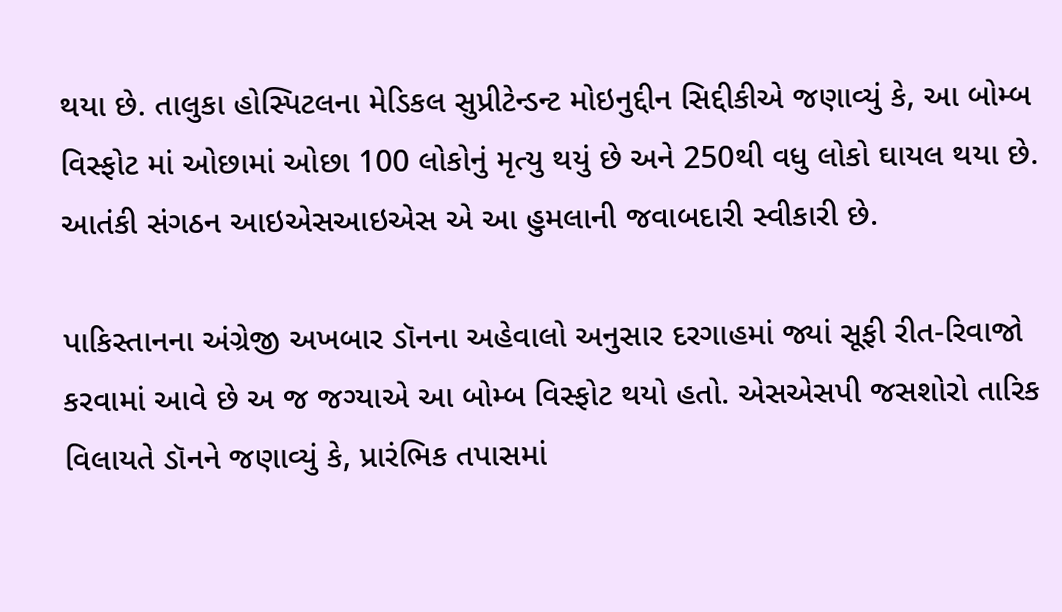થયા છે. તાલુકા હોસ્પિટલના મેડિકલ સુપ્રીટેન્ડન્ટ મોઇનુદ્દીન સિદ્દીકીએ જણાવ્યું કે, આ બોમ્બ વિસ્ફોટ માં ઓછામાં ઓછા 100 લોકોનું મૃત્યુ થયું છે અને 250થી વધુ લોકો ઘાયલ થયા છે. આતંકી સંગઠન આઇએસઆઇએસ એ આ હુમલાની જવાબદારી સ્વીકારી છે.

પાકિસ્તાનના અંગ્રેજી અખબાર ડૉનના અહેવાલો અનુસાર દરગાહમાં જ્યાં સૂફી રીત-રિવાજો કરવામાં આવે છે અ જ જગ્યાએ આ બોમ્બ વિસ્ફોટ થયો હતો. એસએસપી જસશોરો તારિક વિલાયતે ડૉનને જણાવ્યું કે, પ્રારંભિક તપાસમાં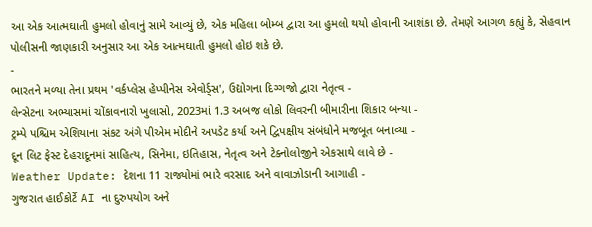આ એક આત્મઘાતી હુમલો હોવાનું સામે આવ્યું છે, એક મહિલા બોમ્બ દ્વારા આ હુમલો થયો હોવાની આશંકા છે. તેમણે આગળ કહ્યું કે, સેહવાન પોલીસની જાણકારી અનુસાર આ એક આત્મઘાતી હુમલો હોઇ શકે છે.
-
ભારતને મળ્યા તેના પ્રથમ 'વર્કપ્લેસ હેપ્પીનેસ એવોર્ડ્સ', ઉદ્યોગના દિગ્ગજો દ્વારા નેતૃત્વ -
લેન્સેટના અભ્યાસમાં ચોંકાવનારો ખુલાસો, 2023માં 1.3 અબજ લોકો લિવરની બીમારીના શિકાર બન્યા -
ટ્રમ્પે પશ્ચિમ એશિયાના સંકટ અંગે પીએમ મોદીને અપડેટ કર્યા અને દ્વિપક્ષીય સંબંધોને મજબૂત બનાવ્યા -
દૂન લિટ ફેસ્ટ દેહરાદૂનમાં સાહિત્ય, સિનેમા, ઇતિહાસ, નેતૃત્વ અને ટેક્નોલોજીને એકસાથે લાવે છે -
Weather Update: દેશના 11 રાજ્યોમાં ભારે વરસાદ અને વાવાઝોડાની આગાહી -
ગુજરાત હાઈકોર્ટે AI ના દુરુપયોગ અને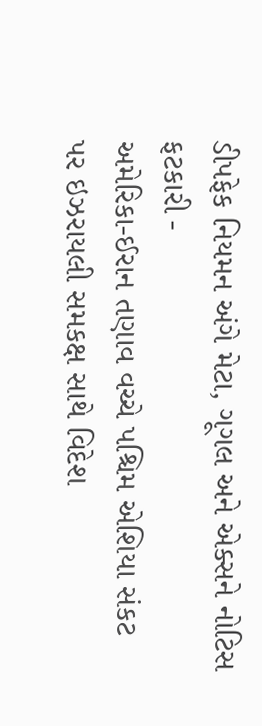ડીપફેક નિયમન અંગે મેટા, ગૂગલ અને એક્સને નોટિસ ફટકારી -
અમેરિકા-ઈરાન તણાવ વચ્ચે પશ્ચિમ એશિયા સંકટ પર ઇઝરાયલી સમકક્ષ સાથે વિદેશ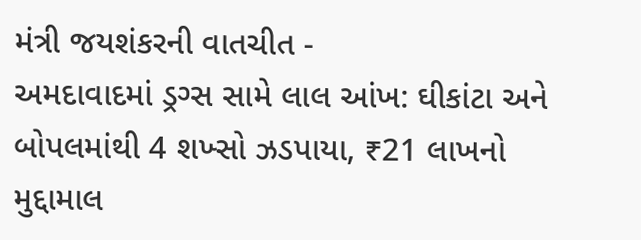મંત્રી જયશંકરની વાતચીત -
અમદાવાદમાં ડ્રગ્સ સામે લાલ આંખ: ઘીકાંટા અને બોપલમાંથી 4 શખ્સો ઝડપાયા, ₹21 લાખનો મુદ્દામાલ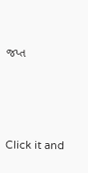જપ્ત





Click it and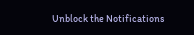Unblock the Notifications